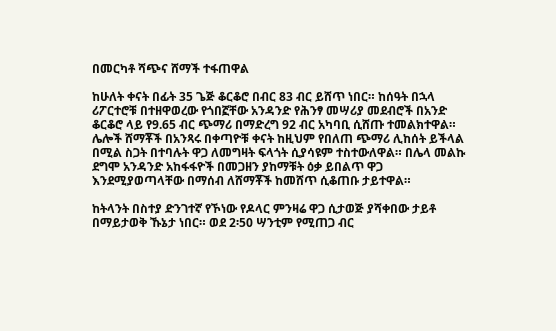በመርካቶ ሻጭና ሸማች ተፋጠዋል

ከሁለት ቀናት በፊት 35 ጌጅ ቆርቆሮ በብር 83 ብር ይሸጥ ነበር። ከሰዓት በኋላ ሪፖርተሮቹ በተዘዋወረው የጎበኟቸው አንዳንድ የሕንፃ መሣሪያ መደብሮች በአንድ ቆርቆሮ ላይ የ9.65 ብር ጭማሪ በማድረግ 92 ብር አካባቢ ሲሸጡ ተመልክተዋል። ሌሎች ሸማቾች በአንጻሩ በቀጣዮቹ ቀናት ከዚህም የበለጠ ጭማሪ ሊከሰት ይችላል በሚል ስጋት በተባሉት ዋጋ ለመግዛት ፍላጎት ሲያሳዩም ተስተውለዋል። በሌላ መልኩ ደግሞ አንዳንድ አከፋፋዮች በመጋዘን ያከማቹት ዕቃ ይበልጥ ዋጋ እንደሚያወጣላቸው በማሰብ ለሸማቾች ከመሸጥ ሲቆጠቡ ታይተዋል።

ከትላንት በስተያ ድንገተኛ የኾነው የዶላር ምንዛሬ ዋጋ ሲታወጅ ያሻቀበው ታይቶ በማይታወቅ ኹኔታ ነበር። ወደ 2፡50 ሣንቲም የሚጠጋ ብር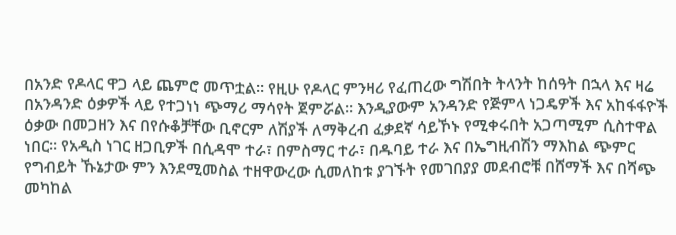በአንድ የዶላር ዋጋ ላይ ጨምሮ መጥቷል። የዚሁ የዶላር ምንዛሪ የፈጠረው ግሽበት ትላንት ከሰዓት በኋላ እና ዛሬ በአንዳንድ ዕቃዎች ላይ የተጋነነ ጭማሪ ማሳየት ጀምሯል። እንዲያውም አንዳንድ የጅምላ ነጋዴዎች እና አከፋፋዮች ዕቃው በመጋዘን እና በየሱቆቻቸው ቢኖርም ለሽያች ለማቅረብ ፈቃደኛ ሳይኾኑ የሚቀሩበት አጋጣሚም ሲስተዋል ነበር። የአዲስ ነገር ዘጋቢዎች በሲዳሞ ተራ፣ በምስማር ተራ፣ በዱባይ ተራ እና በኤግዚብሽን ማእከል ጭምር የግብይት ኹኔታው ምን እንደሚመስል ተዘዋውረው ሲመለከቱ ያገኙት የመገበያያ መደብሮቹ በሸማች እና በሻጭ መካከል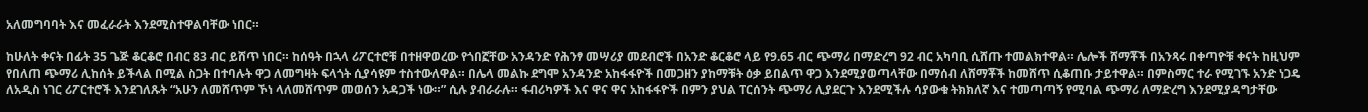አለመግባባት እና መፈራራት እንደሚስተዋልባቸው ነበር።

ከሁለት ቀናት በፊት 35 ጌጅ ቆርቆሮ በብር 83 ብር ይሸጥ ነበር። ከሰዓት በኋላ ሪፖርተሮቹ በተዘዋወረው የጎበኟቸው አንዳንድ የሕንፃ መሣሪያ መደብሮች በአንድ ቆርቆሮ ላይ የ9.65 ብር ጭማሪ በማድረግ 92 ብር አካባቢ ሲሸጡ ተመልክተዋል። ሌሎች ሸማቾች በአንጻሩ በቀጣዮቹ ቀናት ከዚህም የበለጠ ጭማሪ ሊከሰት ይችላል በሚል ስጋት በተባሉት ዋጋ ለመግዛት ፍላጎት ሲያሳዩም ተስተውለዋል። በሌላ መልኩ ደግሞ አንዳንድ አከፋፋዮች በመጋዘን ያከማቹት ዕቃ ይበልጥ ዋጋ እንደሚያወጣላቸው በማሰብ ለሸማቾች ከመሸጥ ሲቆጠቡ ታይተዋል። በምስማር ተራ የሚገኙ አንድ ነጋዴ ለአዲስ ነገር ሪፖርተሮች እንደገለጹት “አሁን ለመሸጥም ኾነ ላለመሸጥም መወሰን አዳጋች ነው።” ሲሉ ያብራራሉ። ፋብሪካዎች እና ዋና ዋና አከፋፋዮች በምን ያህል ፐርሰንት ጭማሪ ሊያደርጉ እንደሚችሉ ሳያውቁ ትክክለኛ እና ተመጣጣኝ የሚባል ጭማሪ ለማድረግ እንደሚያዳግታቸው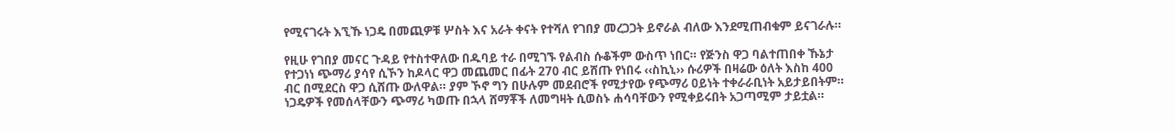የሚናገሩት እኚኹ ነጋዴ በመጪዎቹ ሦስት እና አራት ቀናት የተሻለ የገበያ መረጋጋት ይኖራል ብለው እንደሚጠብቁም ይናገራሉ።

የዚሁ የገበያ መናር ጉዳይ የተስተዋለው በዱባይ ተራ በሚገኙ የልብስ ሱቆችም ውስጥ ነበር። የጅንስ ዋጋ ባልተጠበቀ ኹኔታ የተጋነነ ጭማሪ ያሳየ ሲኾን ከዶላር ዋጋ መጨመር በፊት 270 ብር ይሸጡ የነበሩ ‹‹ስኪኒ›› ሱሪዎች በዛሬው ዕለት እስከ 400 ብር በሚደርስ ዋጋ ሲሸጡ ውለዋል። ያም ኾኖ ግን በሁሉም መደብሮች የሚታየው የጭማሪ ዐይነት ተቀራራቢነት አይታይበትም። ነጋዴዎች የመሰላቸውን ጭማሪ ካወጡ በኋላ ሸማቾች ለመግዛት ሲወስኑ ሐሳባቸውን የሚቀይሩበት አጋጣሚም ታይቷል።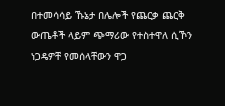በተመሳሳይ ኹኔታ በሌሎች የጨርቃ ጨርቅ ውጤቶች ላይም ጭማሪው የተስተዋለ ሲኾን ነጋዴዎቸ የመሰላቸውን ዋጋ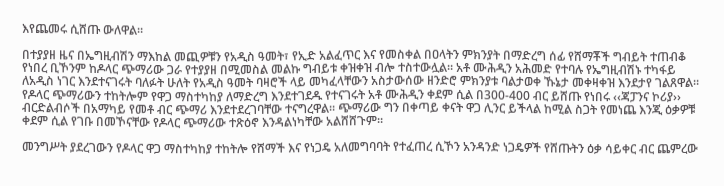እየጨመሩ ሲሸጡ ውለዋል።

በተያያዘ ዜና በኤግዚብሽን ማእከል መጪዎቹን የአዲስ ዓመት፣ የኢድ አልፈጥር እና የመስቀል በዐላትን ምክንያት በማድረግ ሰፊ የሸማቾች ግብይት ተጠብቆ የነበረ ቢኾንም ከዶላር ጭማሪው ጋራ የተያያዘ በሚመስል መልኩ ግብይቱ ቀዝቀዝ ብሎ ተስተውሏል። አቶ ሙሕዲን አሕመድ የተባሉ የኤግዚብሽኑ ተካፋይ ለአዲስ ነገር እንደተናገሩት ባለፉት ሁለት የአዲስ ዓመት ባዛሮች ላይ መካፈላቸውን አስታውሰው ዘንድሮ ምክንያቱ ባልታወቀ ኹኔታ መቀዛቀዝ እንደታየ ገልጸዋል። የዶላር ጭማሪውን ተከትሎም የዋጋ ማስተካከያ ለማድረግ እንደተገደዱ የተናገሩት አቶ ሙሕዲን ቀደም ሲል በ300-400 ብር ይሸጡ የነበሩ ‹‹ጃፓንና ኮሪያ›› ብርድልብሶች በአማካይ የመቶ ብር ጭማሪ እንደተደረገባቸው ተናግረዋል። ጭማሪው ግን በቀጣይ ቀናት ዋጋ ሊንር ይችላል ከሚል ስጋት የመነጨ እንጂ ዕቃዎቹ ቀደም ሲል የገቡ በመኾናቸው የዶላር ጭማሪው ተጽዕኖ እንዳልነካቸው አልሸሸጉም።

መንግሥት ያደረገውን የዶላር ዋጋ ማስተካከያ ተከትሎ የሸማች እና የነጋዴ አለመግባባት የተፈጠረ ሲኾን አንዳንድ ነጋዴዎች የሸጡትን ዕቃ ሳይቀር ብር ጨምረው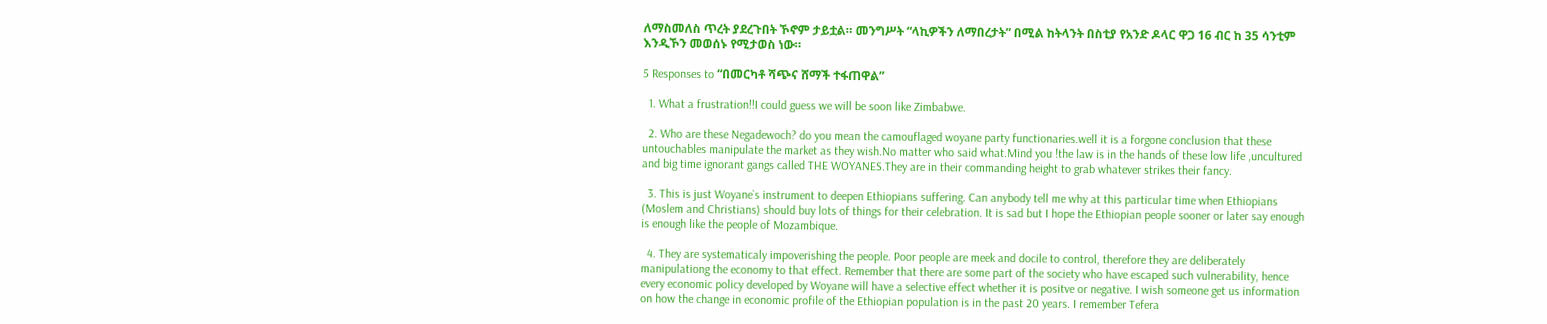ለማስመለስ ጥረት ያደረጉበት ኾኖም ታይቷል። መንግሥት “ላኪዎችን ለማበረታት” በሚል ከትላንት በስቲያ የአንድ ዶላር ዋጋ 16 ብር ከ 35 ሳንቲም እንዲኾን መወሰኑ የሚታወስ ነው።

5 Responses to “በመርካቶ ሻጭና ሸማች ተፋጠዋል”

  1. What a frustration!!I could guess we will be soon like Zimbabwe.

  2. Who are these Negadewoch? do you mean the camouflaged woyane party functionaries.well it is a forgone conclusion that these untouchables manipulate the market as they wish.No matter who said what.Mind you !the law is in the hands of these low life ,uncultured and big time ignorant gangs called THE WOYANES.They are in their commanding height to grab whatever strikes their fancy.

  3. This is just Woyane`s instrument to deepen Ethiopians suffering. Can anybody tell me why at this particular time when Ethiopians (Moslem and Christians) should buy lots of things for their celebration. It is sad but I hope the Ethiopian people sooner or later say enough is enough like the people of Mozambique.

  4. They are systematicaly impoverishing the people. Poor people are meek and docile to control, therefore they are deliberately manipulationg the economy to that effect. Remember that there are some part of the society who have escaped such vulnerability, hence every economic policy developed by Woyane will have a selective effect whether it is positve or negative. I wish someone get us information on how the change in economic profile of the Ethiopian population is in the past 20 years. I remember Tefera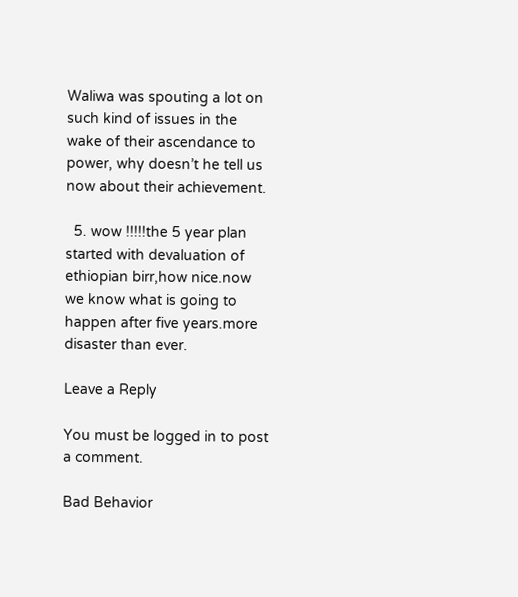Waliwa was spouting a lot on such kind of issues in the wake of their ascendance to power, why doesn’t he tell us now about their achievement.

  5. wow !!!!!the 5 year plan started with devaluation of ethiopian birr,how nice.now we know what is going to happen after five years.more disaster than ever.

Leave a Reply

You must be logged in to post a comment.

Bad Behavior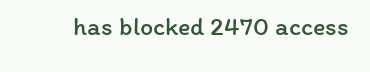has blocked 2470 access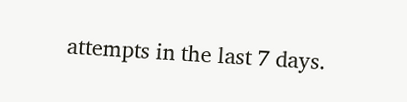attempts in the last 7 days.